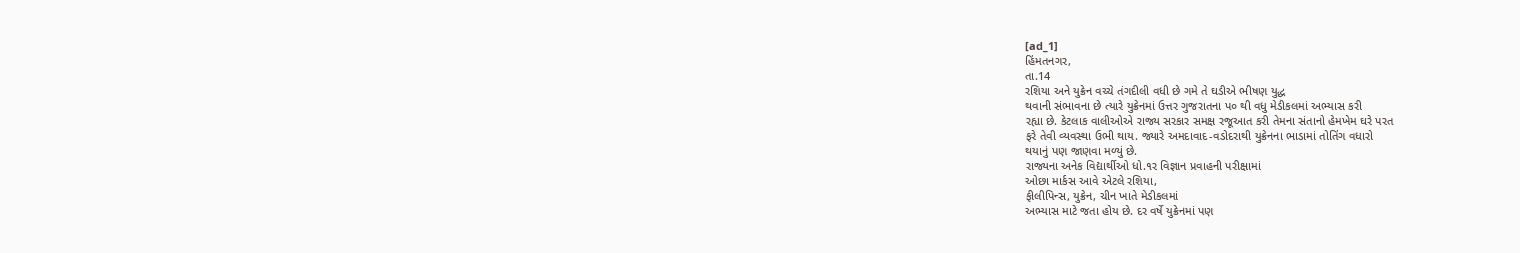[ad_1]
હિંમતનગર,
તા.14
રશિયા અને યુક્રેન વચ્ચે તંગદીલી વધી છે ગમે તે ઘડીએ ભીષણ યુદ્ધ
થવાની સંભાવના છે ત્યારે યુક્રેનમાં ઉત્તર ગુજરાતના પ૦ થી વધુ મેડીકલમાં અભ્યાસ કરી
રહ્યા છે. કેટલાક વાલીઓએ રાજ્ય સરકાર સમક્ષ રજૂઆત કરી તેમના સંતાનો હેમખેમ ઘરે પરત
ફરે તેવી વ્યવસ્થા ઉભી થાય. જ્યારે અમદાવાદ-વડોદરાથી યુક્રેનના ભાડામાં તોતિંગ વધારો
થયાનું પણ જાણવા મળ્યું છે.
રાજ્યના અનેક વિદ્યાર્થીઓ ધો.૧ર વિજ્ઞાન પ્રવાહની પરીક્ષામાં
ઓછા માર્કસ આવે એટલે રશિયા,
ફીલીપિન્સ, યુક્રેન, ચીન ખાતે મેડીકલમાં
અભ્યાસ માટે જતા હોય છે. દર વર્ષે યુક્રેનમાં પણ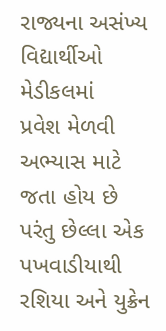રાજ્યના અસંખ્ય વિદ્યાર્થીઓ મેડીકલમાં
પ્રવેશ મેળવી અભ્યાસ માટે જતા હોય છે પરંતુ છેલ્લા એક પખવાડીયાથી રશિયા અને યુક્રેન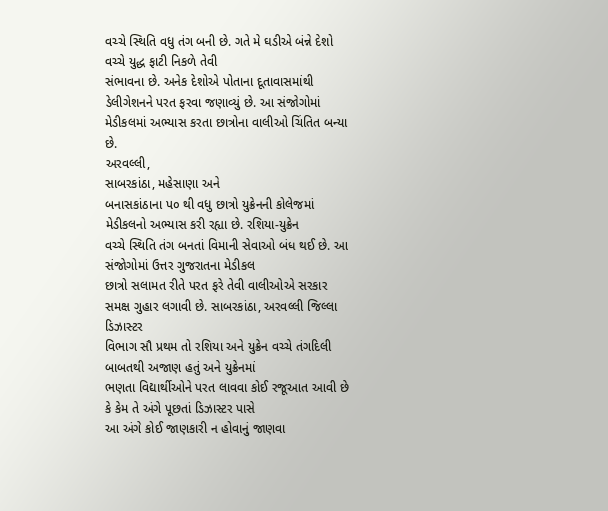વચ્ચે સ્થિતિ વધુ તંગ બની છે. ગતે મે ઘડીએ બંન્ને દેશો વચ્ચે યુદ્ધ ફાટી નિકળે તેવી
સંભાવના છે. અનેક દેશોએ પોતાના દૂતાવાસમાંથી ડેલીગેશનને પરત ફરવા જણાવ્યું છે. આ સંજોગોમાં
મેડીકલમાં અભ્યાસ કરતા છાત્રોના વાલીઓ ચિંતિત બન્યા છે.
અરવલ્લી,
સાબરકાંઠા, મહેસાણા અને
બનાસકાંઠાના પ૦ થી વધુ છાત્રો યુક્રેનની કોલેજમાં મેડીકલનો અભ્યાસ કરી રહ્યા છે. રશિયા-યુક્રેન
વચ્ચે સ્થિતિ તંગ બનતાં વિમાની સેવાઓ બંધ થઈ છે. આ સંજોગોમાં ઉત્તર ગુજરાતના મેડીકલ
છાત્રો સલામત રીતે પરત ફરે તેવી વાલીઓએ સરકાર સમક્ષ ગુહાર લગાવી છે. સાબરકાંઠા, અરવલ્લી જિલ્લા ડિઝાસ્ટર
વિભાગ સૌ પ્રથમ તો રશિયા અને યુક્રેન વચ્ચે તંગદિલી બાબતથી અજાણ હતું અને યુક્રેનમાં
ભણતા વિદ્યાર્થીઓને પરત લાવવા કોઈ રજૂઆત આવી છે કે કેમ તે અંગે પૂછતાં ડિઝાસ્ટર પાસે
આ અંગે કોઈ જાણકારી ન હોવાનું જાણવા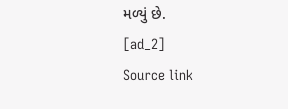મળ્યું છે.
[ad_2]
Source link